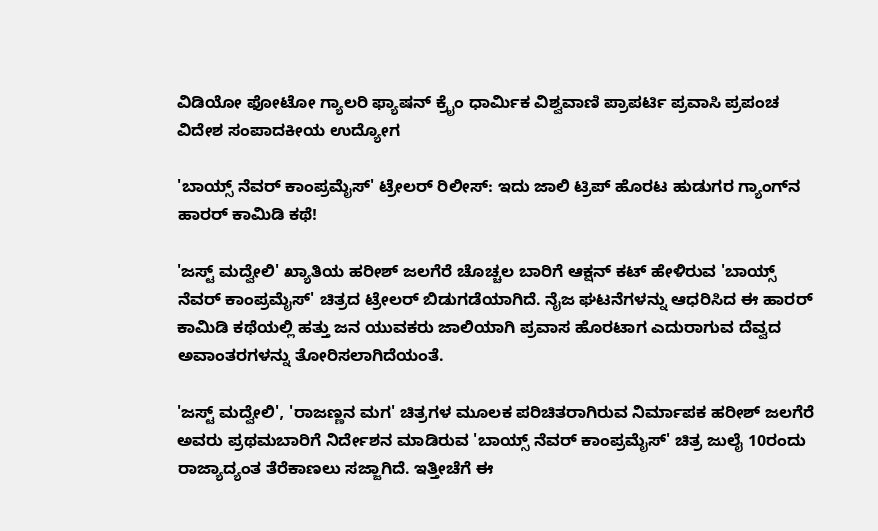ವಿಡಿಯೋ ಫೋಟೋ ಗ್ಯಾಲರಿ ಫ್ಯಾಷನ್ ಕ್ರೈಂ ಧಾರ್ಮಿಕ ವಿಶ್ವವಾಣಿ ಪ್ರಾಪರ್ಟಿ ಪ್ರವಾಸಿ ಪ್ರಪಂಚ ವಿದೇಶ ಸಂಪಾದಕೀಯ ಉದ್ಯೋಗ

'ಬಾಯ್ಸ್ ನೆವರ್ ಕಾಂಪ್ರಮೈಸ್' ಟ್ರೇಲರ್‌ ರಿಲೀಸ್: ಇದು ಜಾಲಿ ಟ್ರಿಪ್‌ ಹೊರಟ ಹುಡುಗರ ಗ್ಯಾಂಗ್‌ನ ಹಾರರ್‌ ಕಾಮಿಡಿ ಕಥೆ!

'ಜಸ್ಟ್ ಮದ್ವೇಲಿ' ಖ್ಯಾತಿಯ ಹರೀಶ್ ಜಲಗೆರೆ ಚೊಚ್ಚಲ ಬಾರಿಗೆ ಆಕ್ಷನ್ ಕಟ್ ಹೇಳಿರುವ 'ಬಾಯ್ಸ್ ನೆವರ್ ಕಾಂಪ್ರಮೈಸ್' ಚಿತ್ರದ ಟ್ರೇಲರ್ ಬಿಡುಗಡೆಯಾಗಿದೆ. ನೈಜ ಘಟನೆಗಳನ್ನು ಆಧರಿಸಿದ ಈ ಹಾರರ್ ಕಾಮಿಡಿ ಕಥೆಯಲ್ಲಿ ಹತ್ತು ಜನ ಯುವಕರು ಜಾಲಿಯಾಗಿ ಪ್ರವಾಸ ಹೊರಟಾಗ ಎದುರಾಗುವ ದೆವ್ವದ ಅವಾಂತರಗಳನ್ನು ತೋರಿಸಲಾಗಿದೆಯಂತೆ.

'ಜಸ್ಟ್ ಮದ್ವೇಲಿ', 'ರಾಜಣ್ಣನ ಮಗ' ಚಿತ್ರಗಳ ಮೂಲಕ ಪರಿಚಿತರಾಗಿರುವ ನಿರ್ಮಾಪಕ ಹರೀಶ್ ಜಲಗೆರೆ ಅವರು ಪ್ರಥಮಬಾರಿಗೆ ನಿರ್ದೇಶನ ಮಾಡಿರುವ 'ಬಾಯ್ಸ್ ನೆವರ್ ಕಾಂಪ್ರಮೈಸ್' ಚಿತ್ರ ಜುಲೈ 10ರಂದು ರಾಜ್ಯಾದ್ಯಂತ ತೆರೆಕಾಣಲು ಸಜ್ಜಾಗಿದೆ. ಇತ್ತೀಚೆಗೆ ಈ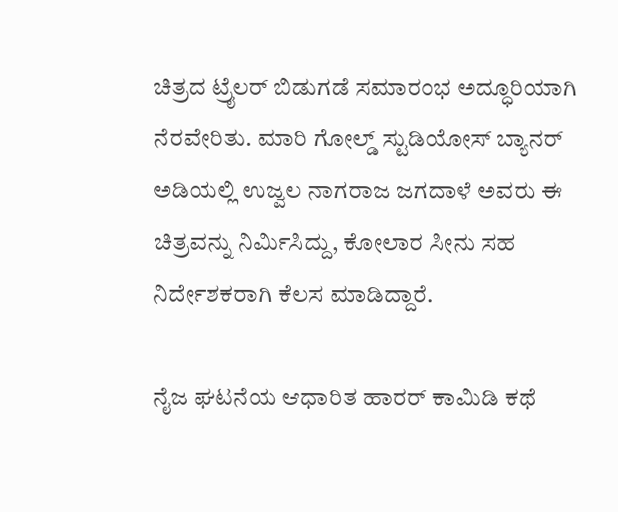ಚಿತ್ರದ ಟ್ರೈಲರ್ ಬಿಡುಗಡೆ ಸಮಾರಂಭ ಅದ್ಧೂರಿಯಾಗಿ ನೆರವೇರಿತು. ಮಾರಿ ಗೋಲ್ಡ್ ಸ್ಟುಡಿಯೋಸ್ ಬ್ಯಾನರ್ ಅಡಿಯಲ್ಲಿ ಉಜ್ವಲ ನಾಗರಾಜ ಜಗದಾಳೆ ಅವರು ಈ ಚಿತ್ರವನ್ನು ನಿರ್ಮಿಸಿದ್ದು, ಕೋಲಾರ ಸೀನು ಸಹ ನಿರ್ದೇಶಕರಾಗಿ ಕೆಲಸ ಮಾಡಿದ್ದಾರೆ.

ನೈಜ ಘಟನೆಯ ಆಧಾರಿತ ಹಾರರ್ ಕಾಮಿಡಿ ಕಥೆ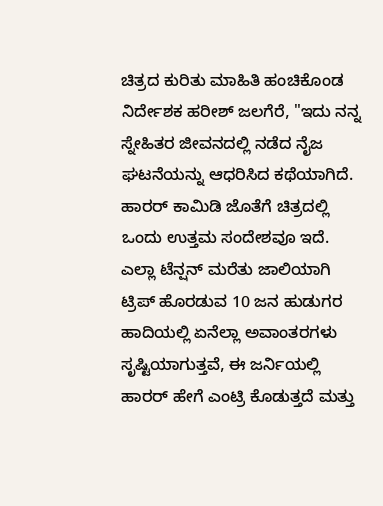ಚಿತ್ರದ ಕುರಿತು ಮಾಹಿತಿ ಹಂಚಿಕೊಂಡ ನಿರ್ದೇಶಕ ಹರೀಶ್ ಜಲಗೆರೆ, "ಇದು ನನ್ನ ಸ್ನೇಹಿತರ ಜೀವನದಲ್ಲಿ ನಡೆದ ನೈಜ ಘಟನೆಯನ್ನು ಆಧರಿಸಿದ ಕಥೆಯಾಗಿದೆ. ಹಾರರ್ ಕಾಮಿಡಿ ಜೊತೆಗೆ ಚಿತ್ರದಲ್ಲಿ ಒಂದು ಉತ್ತಮ ಸಂದೇಶವೂ ಇದೆ. ಎಲ್ಲಾ ಟೆನ್ಷನ್ ಮರೆತು ಜಾಲಿಯಾಗಿ ಟ್ರಿಪ್ ಹೊರಡುವ 10 ಜನ ಹುಡುಗರ ಹಾದಿಯಲ್ಲಿ ಏನೆಲ್ಲಾ ಅವಾಂತರಗಳು ಸೃಷ್ಟಿಯಾಗುತ್ತವೆ, ಈ ಜರ್ನಿಯಲ್ಲಿ ಹಾರರ್ ಹೇಗೆ ಎಂಟ್ರಿ ಕೊಡುತ್ತದೆ ಮತ್ತು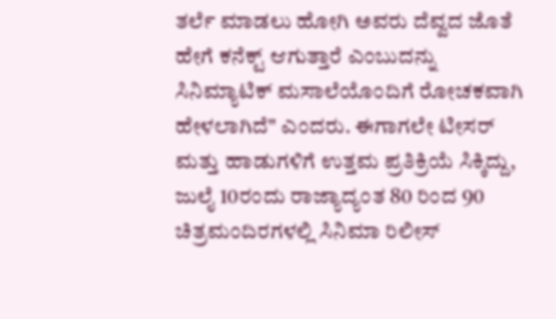ತರ್ಲೆ ಮಾಡಲು ಹೋಗಿ ಅವರು ದೆವ್ವದ ಜೊತೆ ಹೇಗೆ ಕನೆಕ್ಟ್ ಆಗುತ್ತಾರೆ ಎಂಬುದನ್ನು ಸಿನಿಮ್ಯಾಟಿಕ್ ಮಸಾಲೆಯೊಂದಿಗೆ ರೋಚಕವಾಗಿ ಹೇಳಲಾಗಿದೆ" ಎಂದರು. ಈಗಾಗಲೇ ಟೀಸರ್ ಮತ್ತು ಹಾಡುಗಳಿಗೆ ಉತ್ತಮ ಪ್ರತಿಕ್ರಿಯೆ ಸಿಕ್ಕಿದ್ದು, ಜುಲೈ 10ರಂದು ರಾಜ್ಯಾದ್ಯಂತ 80 ರಿಂದ 90 ಚಿತ್ರಮಂದಿರಗಳಲ್ಲಿ ಸಿನಿಮಾ ರಿಲೀಸ್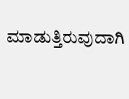ಮಾಡುತ್ತಿರುವುದಾಗಿ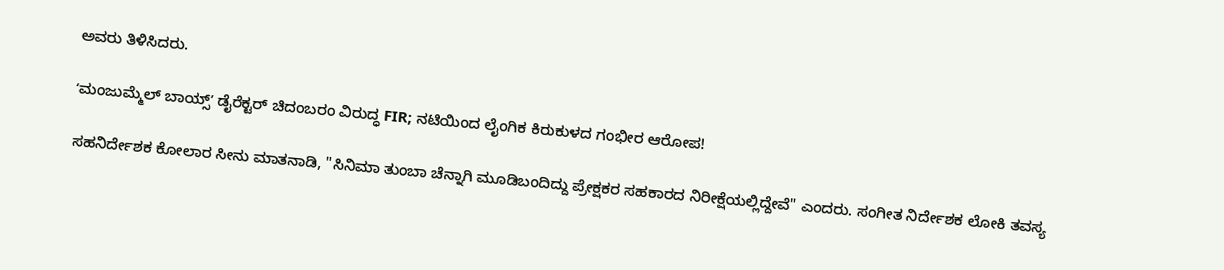ಅವರು ತಿಳಿಸಿದರು.

ʻಮಂಜುಮ್ಮೆಲ್‌ ಬಾಯ್ಸ್‌ʼ ಡೈರೆಕ್ಟರ್‌ ಚಿದಂಬರಂ ವಿರುದ್ಧ FIR; ನಟಿಯಿಂದ ಲೈಂಗಿಕ ಕಿರುಕುಳದ ಗಂಭೀರ ಆರೋಪ!

ಸಹನಿರ್ದೇಶಕ ಕೋಲಾರ ಸೀನು ಮಾತನಾಡಿ, "ಸಿನಿಮಾ ತುಂಬಾ ಚೆನ್ನಾಗಿ ಮೂಡಿಬಂದಿದ್ದು ಪ್ರೇಕ್ಷಕರ ಸಹಕಾರದ ನಿರೀಕ್ಷೆಯಲ್ಲಿದ್ದೇವೆ" ಎಂದರು. ಸಂಗೀತ ನಿರ್ದೇಶಕ ಲೋಕಿ ತವಸ್ಯ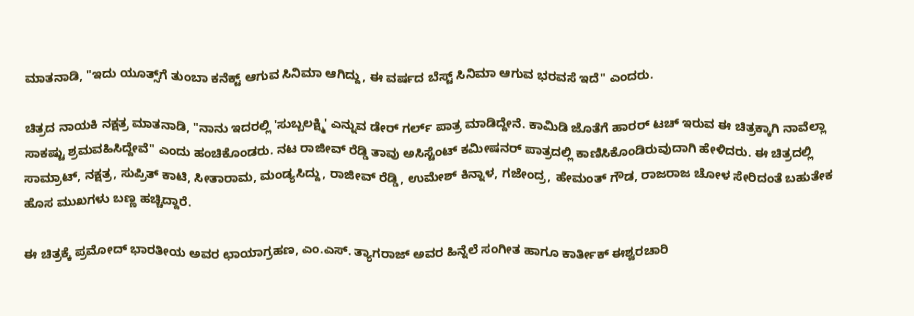ಮಾತನಾಡಿ, "ಇದು ಯೂತ್ಸ್‌ಗೆ ತುಂಬಾ ಕನೆಕ್ಟ್ ಆಗುವ ಸಿನಿಮಾ ಆಗಿದ್ದು, ಈ ವರ್ಷದ ಬೆಸ್ಟ್ ಸಿನಿಮಾ ಆಗುವ ಭರವಸೆ ಇದೆ" ಎಂದರು.

ಚಿತ್ರದ ನಾಯಕಿ ನಕ್ಷತ್ರ ಮಾತನಾಡಿ, "ನಾನು ಇದರಲ್ಲಿ 'ಸುಬ್ಬಲಕ್ಷ್ಮಿ' ಎನ್ನುವ ಡೇರ್ ಗರ್ಲ್ ಪಾತ್ರ ಮಾಡಿದ್ದೇನೆ. ಕಾಮಿಡಿ ಜೊತೆಗೆ ಹಾರರ್ ಟಚ್ ಇರುವ ಈ ಚಿತ್ರಕ್ಕಾಗಿ ನಾವೆಲ್ಲಾ ಸಾಕಷ್ಟು ಶ್ರಮವಹಿಸಿದ್ದೇವೆ" ಎಂದು ಹಂಚಿಕೊಂಡರು. ನಟ ರಾಜೀವ್ ರೆಡ್ಡಿ ತಾವು ಅಸಿಸ್ಟೆಂಟ್ ಕಮೀಷನರ್ ಪಾತ್ರದಲ್ಲಿ ಕಾಣಿಸಿಕೊಂಡಿರುವುದಾಗಿ ಹೇಳಿದರು. ಈ ಚಿತ್ರದಲ್ಲಿ ಸಾಮ್ರಾಟ್, ನಕ್ಷತ್ರ, ಸುಪ್ರಿತ್ ಕಾಟಿ, ಸೀತಾರಾಮ, ಮಂಡ್ಯಸಿದ್ದು, ರಾಜೀವ್ ರೆಡ್ಡಿ, ಉಮೇಶ್ ಕಿನ್ನಾಳ, ಗಜೇಂದ್ರ, ಹೇಮಂತ್ ಗೌಡ, ರಾಜರಾಜ ಚೋಳ ಸೇರಿದಂತೆ ಬಹುತೇಕ ಹೊಸ ಮುಖಗಳು ಬಣ್ಣ ಹಚ್ಚಿದ್ದಾರೆ.

ಈ ಚಿತ್ರಕ್ಕೆ ಪ್ರಮೋದ್ ಭಾರತೀಯ ಅವರ ಛಾಯಾಗ್ರಹಣ, ಎಂ.ಎಸ್. ತ್ಯಾಗರಾಜ್ ಅವರ ಹಿನ್ನೆಲೆ ಸಂಗೀತ ಹಾಗೂ ಕಾರ್ತೀಕ್ ಈಶ್ವರಚಾರಿ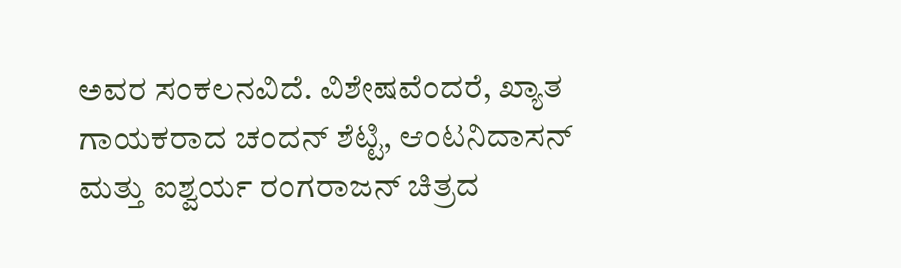ಅವರ ಸಂಕಲನವಿದೆ. ವಿಶೇಷವೆಂದರೆ, ಖ್ಯಾತ ಗಾಯಕರಾದ ಚಂದನ್ ಶೆಟ್ಟಿ, ಆಂಟನಿದಾಸನ್ ಮತ್ತು ಐಶ್ವರ್ಯ ರಂಗರಾಜನ್ ಚಿತ್ರದ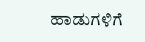ಹಾಡುಗಳಿಗೆ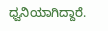ಧ್ವನಿಯಾಗಿದ್ದಾರೆ.